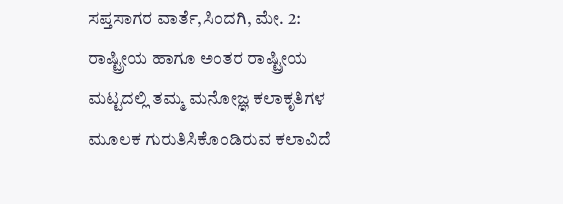ಸಪ್ತಸಾಗರ ವಾರ್ತೆ,ಸಿಂದಗಿ, ಮೇ. 2: ರಾಷ್ಟ್ರೀಯ ಹಾಗೂ ಅಂತರ ರಾಷ್ಟ್ರೀಯ ಮಟ್ಟದಲ್ಲಿ ತಮ್ಮ ಮನೋಜ್ಞ ಕಲಾಕೃತಿಗಳ ಮೂಲಕ ಗುರುತಿಸಿಕೊಂಡಿರುವ ಕಲಾವಿದೆ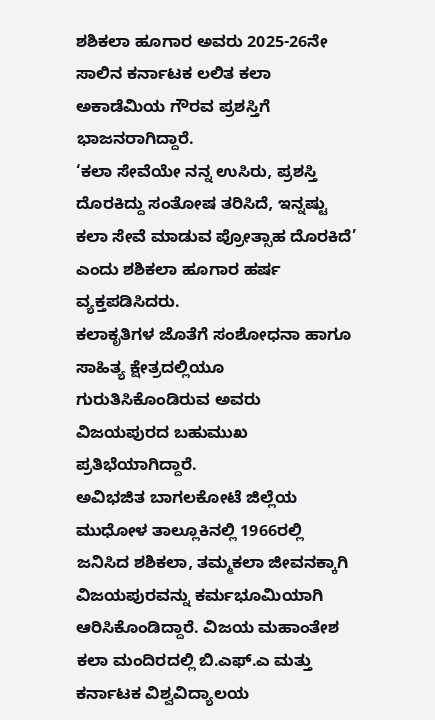ಶಶಿಕಲಾ ಹೂಗಾರ ಅವರು 2025-26ನೇ ಸಾಲಿನ ಕರ್ನಾಟಕ ಲಲಿತ ಕಲಾ ಅಕಾಡೆಮಿಯ ಗೌರವ ಪ್ರಶಸ್ತಿಗೆ ಭಾಜನರಾಗಿದ್ದಾರೆ.
‘ಕಲಾ ಸೇವೆಯೇ ನನ್ನ ಉಸಿರು, ಪ್ರಶಸ್ತಿ ದೊರಕಿದ್ದು ಸಂತೋಷ ತರಿಸಿದೆ, ಇನ್ನಷ್ಟು ಕಲಾ ಸೇವೆ ಮಾಡುವ ಪ್ರೋತ್ಸಾಹ ದೊರಕಿದೆ’ ಎಂದು ಶಶಿಕಲಾ ಹೂಗಾರ ಹರ್ಷ ವ್ಯಕ್ತಪಡಿಸಿದರು.
ಕಲಾಕೃತಿಗಳ ಜೊತೆಗೆ ಸಂಶೋಧನಾ ಹಾಗೂ ಸಾಹಿತ್ಯ ಕ್ಷೇತ್ರದಲ್ಲಿಯೂ ಗುರುತಿಸಿಕೊಂಡಿರುವ ಅವರು ವಿಜಯಪುರದ ಬಹುಮುಖ ಪ್ರತಿಭೆಯಾಗಿದ್ದಾರೆ.
ಅವಿಭಜಿತ ಬಾಗಲಕೋಟೆ ಜಿಲ್ಲೆಯ ಮುಧೋಳ ತಾಲ್ಲೂಕಿನಲ್ಲಿ 1966ರಲ್ಲಿ ಜನಿಸಿದ ಶಶಿಕಲಾ, ತಮ್ಮಕಲಾ ಜೀವನಕ್ಕಾಗಿ ವಿಜಯಪುರವನ್ನು ಕರ್ಮಭೂಮಿಯಾಗಿ ಆರಿಸಿಕೊಂಡಿದ್ದಾರೆ. ವಿಜಯ ಮಹಾಂತೇಶ ಕಲಾ ಮಂದಿರದಲ್ಲಿ ಬಿ.ಎಫ್.ಎ ಮತ್ತು ಕರ್ನಾಟಕ ವಿಶ್ವವಿದ್ಯಾಲಯ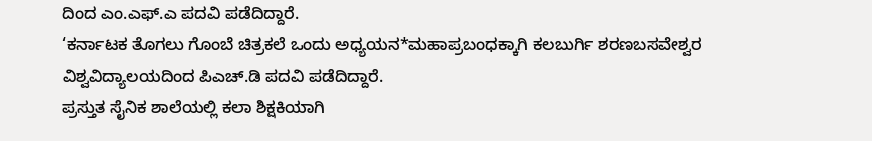ದಿಂದ ಎಂ.ಎಫ್.ಎ ಪದವಿ ಪಡೆದಿದ್ದಾರೆ.
‘ಕರ್ನಾಟಕ ತೊಗಲು ಗೊಂಬೆ ಚಿತ್ರಕಲೆ ಒಂದು ಅಧ್ಯಯನ*ಮಹಾಪ್ರಬಂಧಕ್ಕಾಗಿ ಕಲಬುರ್ಗಿ ಶರಣಬಸವೇಶ್ವರ ವಿಶ್ವವಿದ್ಯಾಲಯದಿಂದ ಪಿಎಚ್.ಡಿ ಪದವಿ ಪಡೆದಿದ್ದಾರೆ.
ಪ್ರಸ್ತುತ ಸೈನಿಕ ಶಾಲೆಯಲ್ಲಿ ಕಲಾ ಶಿಕ್ಷಕಿಯಾಗಿ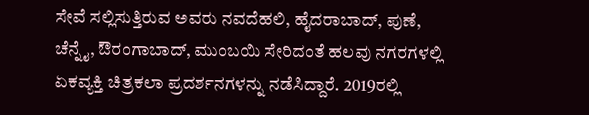ಸೇವೆ ಸಲ್ಲಿಸುತ್ತಿರುವ ಅವರು ನವದೆಹಲಿ, ಹೈದರಾಬಾದ್, ಪುಣೆ, ಚೆನ್ನೈ, ಔರಂಗಾಬಾದ್, ಮುಂಬಯಿ ಸೇರಿದಂತೆ ಹಲವು ನಗರಗಳಲ್ಲಿ ಏಕವ್ಯಕ್ತಿ ಚಿತ್ರಕಲಾ ಪ್ರದರ್ಶನಗಳನ್ನು ನಡೆಸಿದ್ದಾರೆ. 2019ರಲ್ಲಿ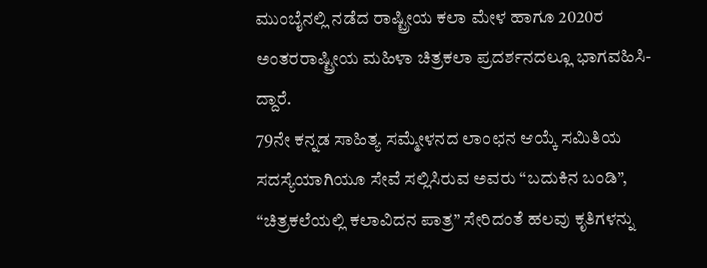ಮುಂಬೈನಲ್ಲಿ ನಡೆದ ರಾಷ್ಟ್ರೀಯ ಕಲಾ ಮೇಳ ಹಾಗೂ 2020ರ ಅಂತರರಾಷ್ಟ್ರೀಯ ಮಹಿಳಾ ಚಿತ್ರಕಲಾ ಪ್ರದರ್ಶನದಲ್ಲೂ ಭಾಗವಹಿಸಿ-ದ್ದಾರೆ.
79ನೇ ಕನ್ನಡ ಸಾಹಿತ್ಯ ಸಮ್ಮೇಳನದ ಲಾಂಛನ ಆಯ್ಕೆ ಸಮಿತಿಯ ಸದಸ್ಯೆಯಾಗಿಯೂ ಸೇವೆ ಸಲ್ಲಿಸಿರುವ ಅವರು “ಬದುಕಿನ ಬಂಡಿ”, “ಚಿತ್ರಕಲೆಯಲ್ಲಿ ಕಲಾವಿದನ ಪಾತ್ರ” ಸೇರಿದಂತೆ ಹಲವು ಕೃತಿಗಳನ್ನು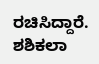ರಚಿಸಿದ್ದಾರೆ.
ಶಶಿಕಲಾ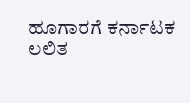ಹೂಗಾರಗೆ ಕರ್ನಾಟಕ ಲಲಿತ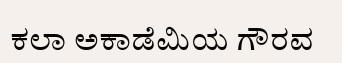ಕಲಾ ಅಕಾಡೆಮಿಯ ಗೌರವ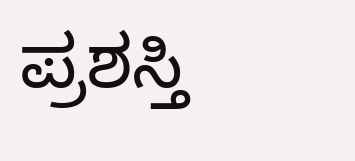ಪ್ರಶಸ್ತಿ